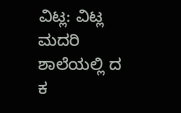ವಿಟ್ಲ: ವಿಟ್ಲ ಮದರಿ ಶಾಲೆಯಲ್ಲಿ ದ ಕ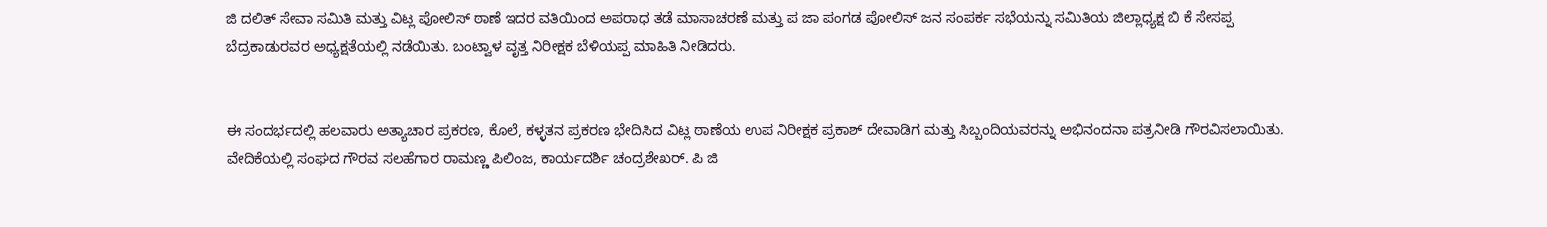ಜಿ ದಲಿತ್ ಸೇವಾ ಸಮಿತಿ ಮತ್ತು ವಿಟ್ಲ ಪೋಲಿಸ್ ಠಾಣೆ ಇದರ ವತಿಯಿಂದ ಅಪರಾಧ ತಡೆ ಮಾಸಾಚರಣೆ ಮತ್ತು ಪ ಜಾ ಪಂಗಡ ಪೋಲಿಸ್ ಜನ ಸಂಪರ್ಕ ಸಭೆಯನ್ನು ಸಮಿತಿಯ ಜಿಲ್ಲಾಧ್ಯಕ್ಷ ಬಿ ಕೆ ಸೇಸಪ್ಪ ಬೆದ್ರಕಾಡುರವರ ಅಧ್ಯಕ್ಷತೆಯಲ್ಲಿ ನಡೆಯಿತು. ಬಂಟ್ವಾಳ ವೃತ್ತ ನಿರೀಕ್ಷಕ ಬೆಳಿಯಪ್ಪ ಮಾಹಿತಿ ನೀಡಿದರು.


ಈ ಸಂದರ್ಭದಲ್ಲಿ ಹಲವಾರು ಅತ್ಯಾಚಾರ ಪ್ರಕರಣ, ಕೊಲೆ, ಕಳ್ಳತನ ಪ್ರಕರಣ ಭೇದಿಸಿದ ವಿಟ್ಲ ಠಾಣೆಯ ಉಪ ನಿರೀಕ್ಷಕ ಪ್ರಕಾಶ್ ದೇವಾಡಿಗ ಮತ್ತು ಸಿಬ್ಬಂದಿಯವರನ್ನು ಅಭಿನಂದನಾ ಪತ್ರನೀಡಿ ಗೌರವಿಸಲಾಯಿತು. ವೇದಿಕೆಯಲ್ಲಿ ಸಂಘದ ಗೌರವ ಸಲಹೆಗಾರ ರಾಮಣ್ಣ ಪಿಲಿಂಜ, ಕಾರ್ಯದರ್ಶಿ ಚಂದ್ರಶೇಖರ್. ಪಿ ಜಿ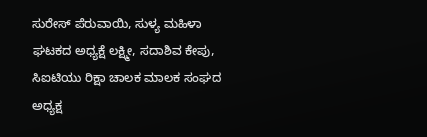ಸುರೇಸ್ ಪೆರುವಾಯಿ, ಸುಳ್ಯ ಮಹಿಳಾ ಘಟಕದ ಅಧ್ಯಕ್ಷೆ ಲಕ್ಷ್ಮೀ, ಸದಾಶಿವ ಕೇಪು, ಸಿಐಟಿಯು ರಿಕ್ಷಾ ಚಾಲಕ ಮಾಲಕ ಸಂಘದ ಅಧ್ಯಕ್ಷ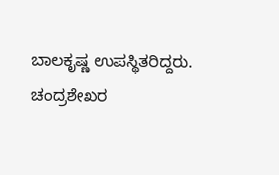ಬಾಲಕೃಷ್ಣ ಉಪಸ್ಥಿತರಿದ್ದರು. ಚಂದ್ರಶೇಖರ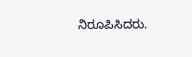ನಿರೂಪಿಸಿದರು.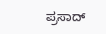ಪ್ರಸಾದ್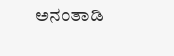ಅನಂತಾಡಿ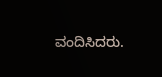ವಂದಿಸಿದರು.